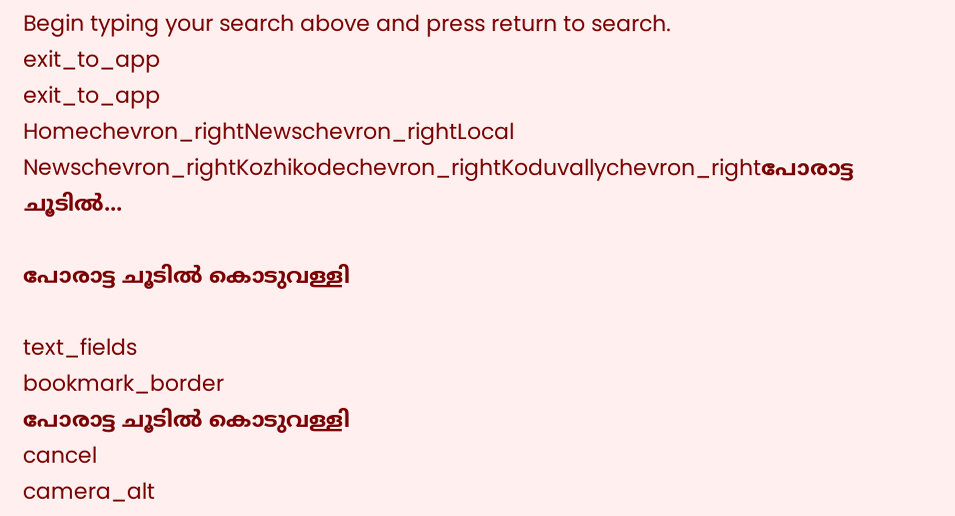Begin typing your search above and press return to search.
exit_to_app
exit_to_app
Homechevron_rightNewschevron_rightLocal Newschevron_rightKozhikodechevron_rightKoduvallychevron_rightപോരാട്ട ചൂടിൽ...

പോരാട്ട ചൂടിൽ കൊടുവള്ളി

text_fields
bookmark_border
പോരാട്ട ചൂടിൽ കൊടുവള്ളി
cancel
camera_alt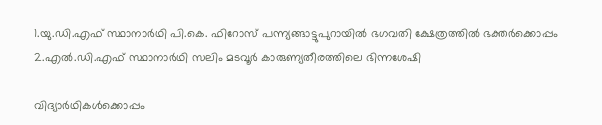1.യു.ഡി.എഫ് സ്ഥാനാർഥി പി.കെ. ഫിറോസ് പന്ന്യങ്ങാട്ടുപുറായിൽ ഭഗവതി ക്ഷേത്രത്തിൽ ഭക്തർക്കൊപ്പം 2.എൽ.ഡി.എഫ് സ്ഥാനാർഥി സലിം മടവൂർ കാരുണ്യതീരത്തിലെ ഭിന്നശേഷി

വിദ്യാർഥികൾക്കൊപ്പം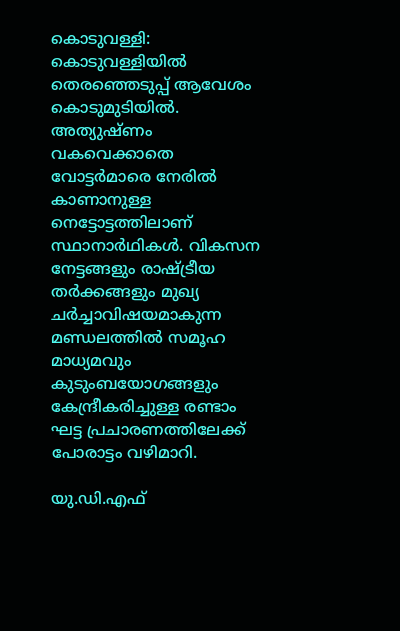കൊടുവള്ളി: കൊടുവള്ളിയിൽ തെരഞ്ഞെടുപ്പ് ആവേശം കൊടുമുടിയിൽ. അത്യുഷ്ണം വകവെക്കാതെ വോട്ടർമാരെ നേരിൽ കാണാനുള്ള നെട്ടോട്ടത്തിലാണ് സ്ഥാനാർഥികൾ. വികസന നേട്ടങ്ങളും രാഷ്ട്രീയ തർക്കങ്ങളും മുഖ്യ ചർച്ചാവിഷയമാകുന്ന മണ്ഡലത്തിൽ സമൂഹ മാധ്യമവും കുടുംബയോഗങ്ങളും കേന്ദ്രീകരിച്ചുള്ള രണ്ടാം ഘട്ട പ്രചാരണത്തിലേക്ക് പോരാട്ടം വഴിമാറി.

യു.ഡി.എഫ്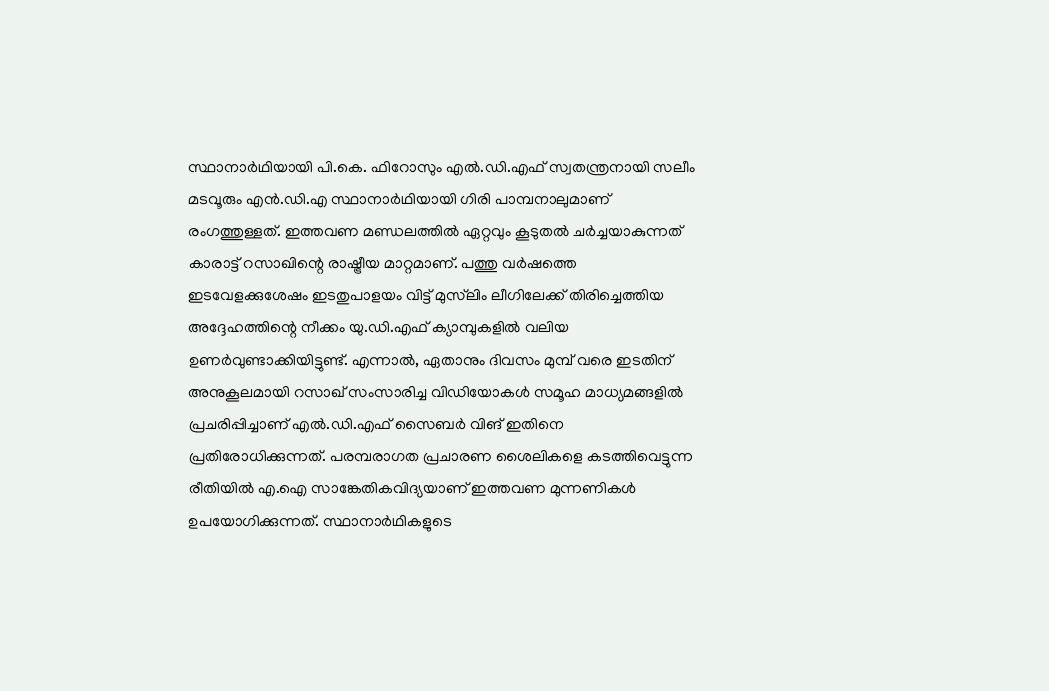സ്ഥാനാർഥിയായി പി.കെ. ഫിറോസും എൽ.ഡി.എഫ് സ്വതന്ത്രനായി സലീം മടവൂരും എൻ.ഡി.എ സ്ഥാനാർഥിയായി ഗിരി പാമ്പനാലുമാണ് രംഗത്തുള്ളത്. ഇത്തവണ മണ്ഡലത്തിൽ ഏറ്റവും കൂടുതൽ ചർച്ചയാകുന്നത് കാരാട്ട് റസാഖിന്റെ രാഷ്ട്രീയ മാറ്റമാണ്. പത്തു വർഷത്തെ ഇടവേളക്കുശേഷം ഇടതുപാളയം വിട്ട് മുസ്‍ലിം ലീഗിലേക്ക് തിരിച്ചെത്തിയ അദ്ദേഹത്തിന്റെ നീക്കം യു.ഡി.എഫ് ക്യാമ്പുകളിൽ വലിയ ഉണർവുണ്ടാക്കിയിട്ടുണ്ട്. എന്നാൽ, ഏതാനും ദിവസം മുമ്പ് വരെ ഇടതിന് അനുകൂലമായി റസാഖ് സംസാരിച്ച വിഡിയോകൾ സമൂഹ മാധ്യമങ്ങളിൽ പ്രചരിപ്പിച്ചാണ് എൽ.ഡി.എഫ് സൈബർ വിങ് ഇതിനെ പ്രതിരോധിക്കുന്നത്. പരമ്പരാഗത പ്രചാരണ ശൈലികളെ കടത്തിവെട്ടുന്ന രീതിയിൽ എ.ഐ സാങ്കേതികവിദ്യയാണ് ഇത്തവണ മുന്നണികൾ ഉപയോഗിക്കുന്നത്. സ്ഥാനാർഥികളുടെ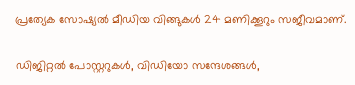പ്രത്യേക സോഷ്യൽ മീഡിയ വിങ്ങുകൾ 24 മണിക്കൂറും സജീവമാണ്.

ഡിജിറ്റൽ പോസ്റ്ററുകൾ, വിഡിയോ സന്ദേശങ്ങൾ,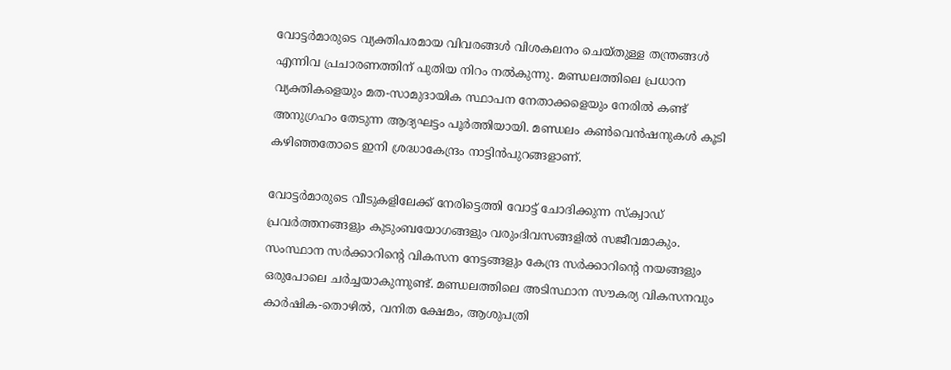വോട്ടർമാരുടെ വ്യക്തിപരമായ വിവരങ്ങൾ വിശകലനം ചെയ്തുള്ള തന്ത്രങ്ങൾ എന്നിവ പ്രചാരണത്തിന് പുതിയ നിറം നൽകുന്നു. മണ്ഡലത്തിലെ പ്രധാന വ്യക്തികളെയും മത-സാമുദായിക സ്ഥാപന നേതാക്കളെയും നേരിൽ കണ്ട് അനുഗ്രഹം തേടുന്ന ആദ്യഘട്ടം പൂർത്തിയായി. മണ്ഡലം കൺവെൻഷനുകൾ കൂടി കഴിഞ്ഞതോടെ ഇനി ശ്രദ്ധാകേന്ദ്രം നാട്ടിൻപുറങ്ങളാണ്.

വോട്ടർമാരുടെ വീടുകളിലേക്ക് നേരിട്ടെത്തി വോട്ട് ചോദിക്കുന്ന സ്ക്വാഡ് പ്രവർത്തനങ്ങളും കുടുംബയോഗങ്ങളും വരുംദിവസങ്ങളിൽ സജീവമാകും. സംസ്ഥാന സർക്കാറിന്റെ വികസന നേട്ടങ്ങളും കേന്ദ്ര സർക്കാറിന്റെ നയങ്ങളും ഒരുപോലെ ചർച്ചയാകുന്നുണ്ട്. മണ്ഡലത്തിലെ അടിസ്ഥാന സൗകര്യ വികസനവും കാർഷിക-തൊഴിൽ, വനിത ക്ഷേമം, ആശുപത്രി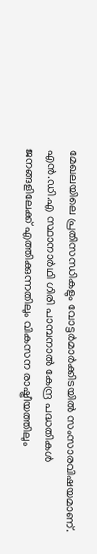മേഖലയിലെ പ്രതിസന്ധികളും വോട്ടർമാർക്കിടയിൽ സംസാരവിഷയമാണ്. എൻ.ഡി.എ സ്ഥാനാർഥി ഗിരി പാമ്പനാൽ കേന്ദ്ര പദ്ധതികൾ ജനങ്ങളിലേക്ക് എത്തിക്കുന്നതിലും വികസന രാഷ്ട്രീയത്തിലും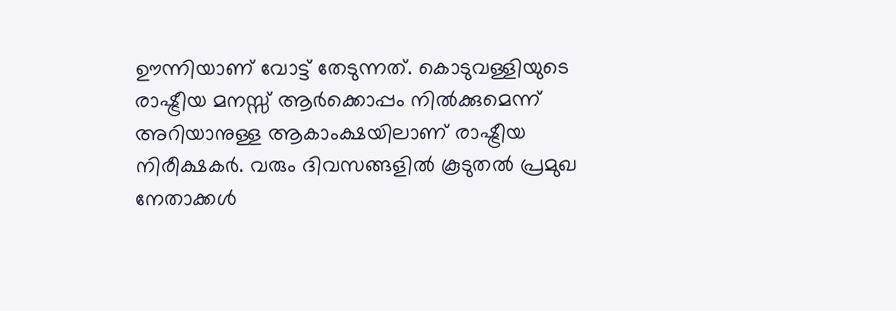ഊന്നിയാണ് വോട്ട് തേടുന്നത്. കൊടുവള്ളിയുടെ രാഷ്ട്രീയ മനസ്സ് ആർക്കൊപ്പം നിൽക്കുമെന്ന് അറിയാനുള്ള ആകാംക്ഷയിലാണ് രാഷ്ട്രീയ നിരീക്ഷകർ. വരും ദിവസങ്ങളിൽ കൂടുതൽ പ്രമുഖ നേതാക്കൾ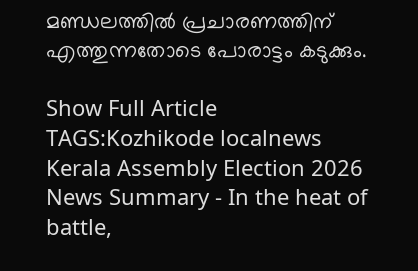മണ്ഡലത്തിൽ പ്രചാരണത്തിന് എത്തുന്നതോടെ പോരാട്ടം കടുക്കും.

Show Full Article
TAGS:Kozhikode localnews Kerala Assembly Election 2026
News Summary - In the heat of battle,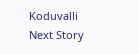Koduvalli
Next Story